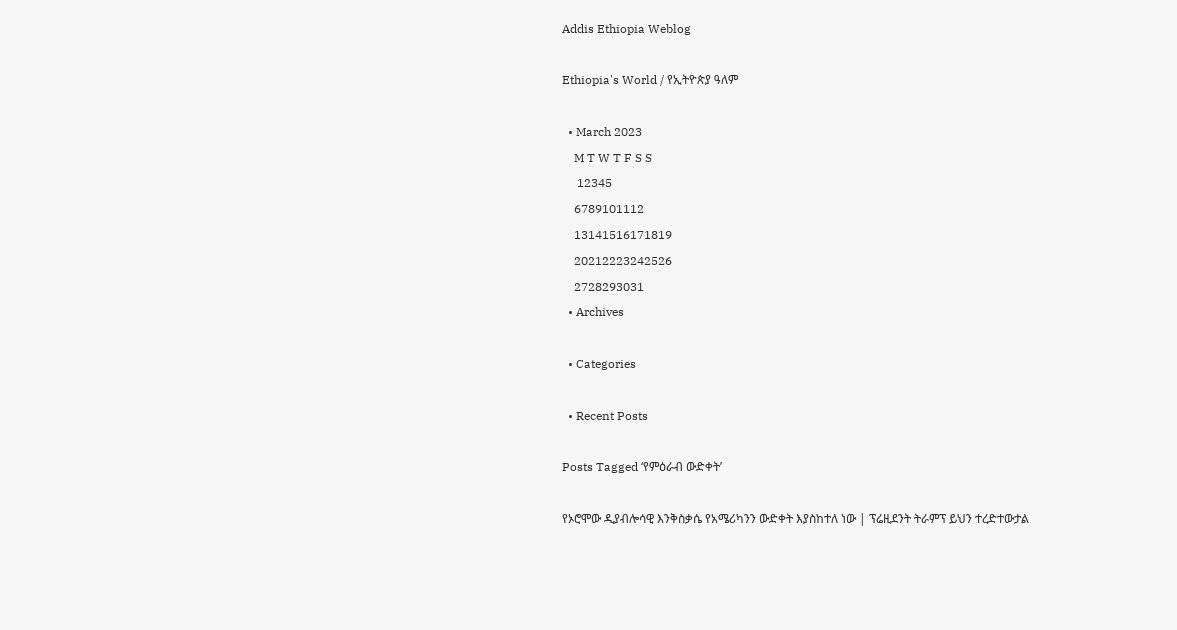Addis Ethiopia Weblog

Ethiopia's World / የኢትዮጵያ ዓለም

  • March 2023
    M T W T F S S
     12345
    6789101112
    13141516171819
    20212223242526
    2728293031
  • Archives

  • Categories

  • Recent Posts

Posts Tagged ‘የምዕራብ ውድቀት’

የኦሮሞው ዲያብሎሳዊ እንቅስቃሴ የአሜሪካንን ውድቀት እያስከተለ ነው | ፕሬዚደንት ትራምፕ ይህን ተረድተውታል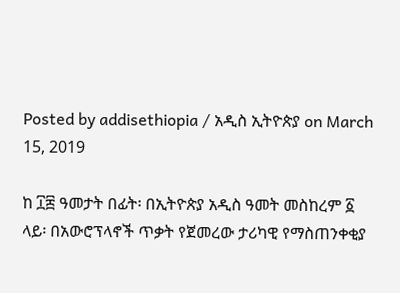Posted by addisethiopia / አዲስ ኢትዮጵያ on March 15, 2019

ከ ፲፰ ዓመታት በፊት፡ በኢትዮጵያ አዲስ ዓመት መስከረም ፩ ላይ፡ በአውሮፕላኖች ጥቃት የጀመረው ታሪካዊ የማስጠንቀቂያ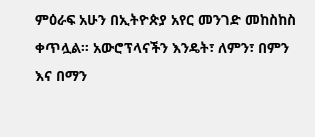ምዕራፍ አሁን በኢትዮጵያ አየር መንገድ መከስከስ ቀጥሏል። አውሮፕላናችን እንዴት፣ ለምን፣ በምን እና በማን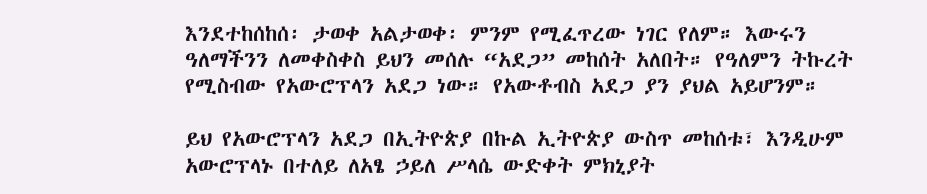እንደተከሰከሰ፡ ታወቀ አልታወቀ፡ ምንም የሚፈጥረው ነገር የለም። እውሩን ዓለማችንን ለመቀስቀስ ይህን መሰሉ “አደጋ” መከሰት አለበት። የዓለምን ትኩረት የሚስብው የአውሮፕላን አደጋ ነው። የአውቶብስ አደጋ ያን ያህል አይሆንም።

ይህ የአውሮፕላን አደጋ በኢትዮጵያ በኩል ኢትዮጵያ ውስጥ መከሰቱ፣ እንዲሁም አውሮፕላኑ በተለይ ለአፄ ኃይለ ሥላሴ ውድቀት ምክኒያት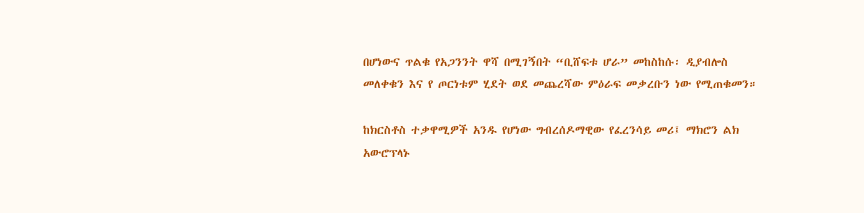በሆነውና ጥልቁ የአጋንንት ዋሻ በሚገኝበት “ቢሸፍቱ ሆራ” መከስከሱ፡ ዲያብሎስ መለቀቁን እና የ ጦርነቱም ሂደት ወደ መጨረሻው ምዕራፍ መቃረቡን ነው የሚጠቁመን።

ከክርስቶስ ተቃዋሚዎች አንዱ የሆነው ግብረሰዶማዊው የፈረንሳይ መሪ፤ ማክሮን ልክ አውሮፕላኑ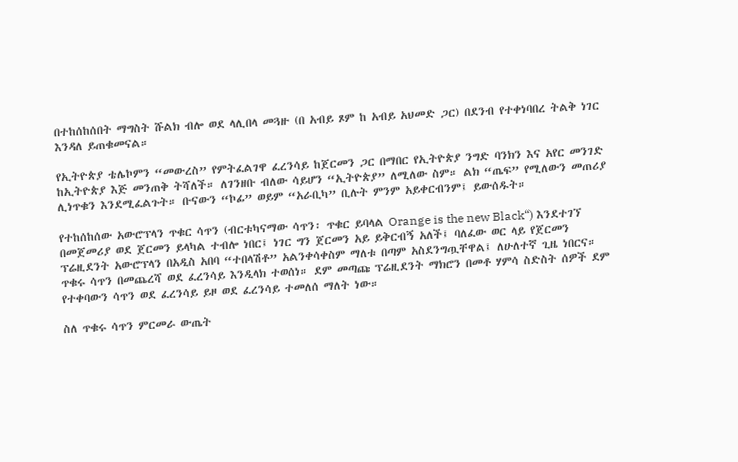በተከሰከሰበት ማግስት ሹልክ ብሎ ወደ ላሊበላ መጓዙ (በ አብይ ጾም ከ አብይ አህመድ ጋር) በደንብ የተቀነባበረ ትልቅ ነገር እንዳለ ይጠቁመናል።

የኢትዮጵያ ቴሌኮምን “መውረስ” የምትፈልገዋ ፈረንሳይ ከጀርመን ጋር በማበር የኢትዮጵያ ንግድ ባንክን እና አየር መንገድ ከኢትዮጵያ እጅ መንጠቅ ትሻለች። ለገንዘቡ ብለው ሳይሆን “ኢትዮጵያ” ለሚለው ስም። ልክ “ጤፍ” የሚለውን መጠሪያ ሊነጥቁን እንደሚፈልጉት። ቡናውን “ኮፊ” ወይም “አራቢካ” ቢሉት ምንም አይቀርብንም፤ ይውሰዱት።

የተከሰከሰው አውሮፕላን ጥቁር ሳጥን (ብርቱካናማው ሳጥን፡ ጥቁር ይባላል Orange is the new Black“) እንደተገኘ በመጀመሪያ ወደ ጀርመን ይላካል ተብሎ ነበር፤ ነገር ግን ጀርመን አይ ይቅርብኝ አለች፤ ባለፈው ወር ላይ የጀርመን ፕሬዚደንት አውሮፕላን በአዲስ አበባ “ተበላሽቶ” አልንቀሳቀስም ማለቱ በጣም አስደንግጧቸዋል፤ ለሁለተኛ ጊዜ ነበርና። ጥቁሩ ሳጥን በመጨረሻ ወደ ፈረንሳይ እንዲላክ ተወሰነ። ደም መጣጩ ፕሬዚደንት ማክሮን በመቶ ሃምሳ ስድስት ሰዎች ደም የተቀባውን ሳጥን ወደ ፈረንሳይ ይዞ ወደ ፈረንሳይ ተመለሰ ማለት ነው።

ስለ ጥቁሩ ሳጥን ምርመራ ውጤት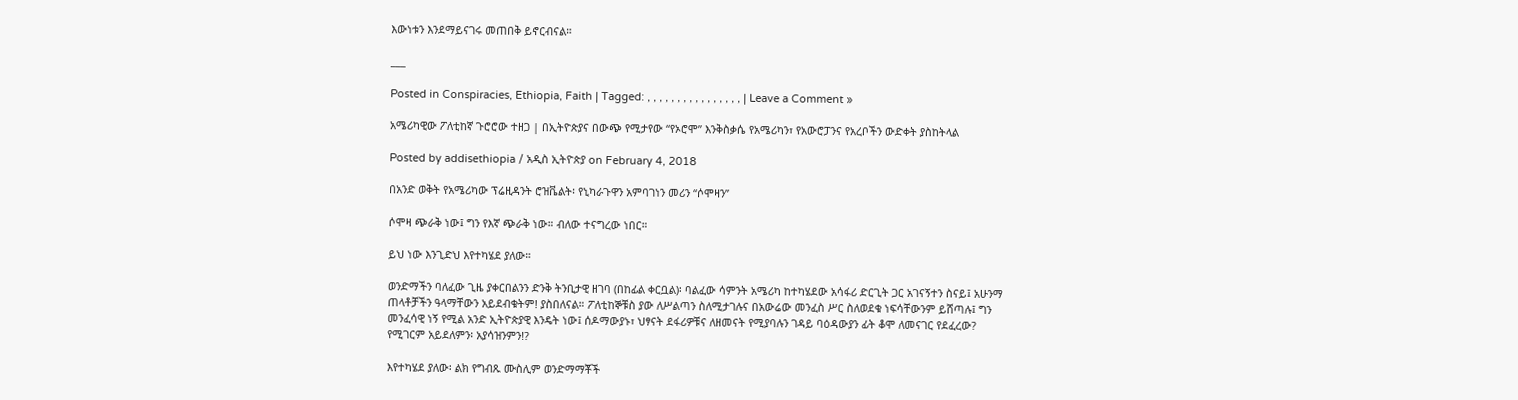እውነቱን እንደማይናገሩ መጠበቅ ይኖርብናል።

___

Posted in Conspiracies, Ethiopia, Faith | Tagged: , , , , , , , , , , , , , , , , | Leave a Comment »

አሜሪካዊው ፖለቲከኛ ጉሮሮው ተዘጋ | በኢትዮጵያና በውጭ የሚታየው “የኦሮሞ” እንቅስቃሴ የአሜሪካን፣ የአውሮፓንና የአረቦችን ውድቀት ያስከትላል

Posted by addisethiopia / አዲስ ኢትዮጵያ on February 4, 2018

በአንድ ወቅት የአሜሪካው ፕሬዚዳንት ሮዝቬልት፡ የኒካራጉዋን አምባገነን መሪን “ሶሞዛን”

ሶሞዛ ጭራቅ ነው፤ ግን የእኛ ጭራቅ ነው። ብለው ተናግረው ነበር።

ይህ ነው እንጊድህ እየተካሄደ ያለው።

ወንድማችን ባለፈው ጊዜ ያቀርበልንን ድንቅ ትንቢታዊ ዘገባ (በከፊል ቀርቧል)፡ ባልፈው ሳምንት አሜሪካ ከተካሄደው አሳፋሪ ድርጊት ጋር አገናኝተን ስናይ፤ አሁንማ ጠላቶቻችን ዓላማቸውን አይደብቁትም! ያስበለናል። ፖለቲከኞቹስ ያው ለሥልጣን ስለሚታገሉና በአውሬው መንፈስ ሥር ስለወደቁ ነፍሳቸውንም ይሸጣሉ፤ ግን መንፈሳዊ ነኝ የሚል አንድ ኢትዮጵያዊ እንዴት ነው፤ ሰዶማውያኑ፣ ህፃናት ደፋሪዎቹና ለዘመናት የሚያባሉን ገዳይ ባዕዳውያን ፊት ቆሞ ለመናገር የደፈረው? የሚገርም አይደለምን፡ አያሳዝንምን!?

እየተካሄደ ያለው፡ ልክ የግብጹ ሙስሊም ወንድማማቾች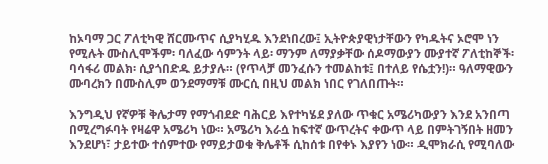ከኦባማ ጋር ፖለቲካዊ ሸርሙጥና ሲያካሂዱ እንደነበረው፤ ኢትዮጵያዊነታቸውን የካዱትና ኦሮሞ ነን የሚሉት ሙስሊሞችም፡ ባለፈው ሳምንት ላይ፡ ማንም ለማያቃቸው ሰዶማውያን ሙያተኛ ፖለቲከኞች፡ ባሳፋሪ መልክ፡ ሲያጎበድዱ ይታያሉ። (የጥላቻ መንፈሱን ተመልከቱ፤ በተለይ የሴቷን!)። ዓለማዊውን ሙባረክን በሙስሊም ወንደማማቹ ሙርሲ በዚህ መልክ ነበር የገለበጡት።

እንግዲህ የኛዎቹ ቅሌታማ የማጎብደድ ባሕርይ እየተካሄደ ያለው ጥቁር አሜሪካውያን እንደ አንበጣ በሚረግፉባት የዛሬዋ አሜሪካ ነው። አሜሪካ እራሷ ከፍተኛ ውጥረትና ቀውጥ ላይ በምትገኝበት ዘመን እንደሆነ፣ ታይተው ተሰምተው የማይታወቁ ቅሌቶች ሲከሰቱ በየቀኑ እያየን ነው። ዲሞክራሲ የሚባለው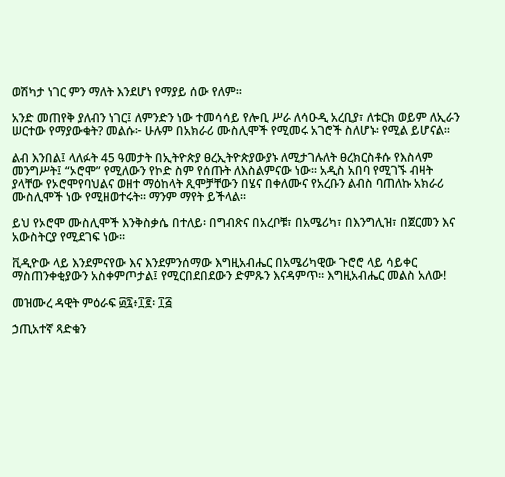ወሽካታ ነገር ምን ማለት እንደሆነ የማያይ ሰው የለም።

አንድ መጠየቅ ያለብን ነገር፤ ለምንድን ነው ተመሳሳይ የሎቢ ሥራ ለሳዑዲ አረቢያ፣ ለቱርክ ወይም ለኢራን ሠርተው የማያውቁት? መልሱ፦ ሁሉም በአክራሪ ሙስሊሞች የሚመሩ አገሮች ስለሆኑ፡ የሚል ይሆናል።

ልብ እንበል፤ ላለፉት 45 ዓመታት በኢትዮጵያ ፀረኢትዮጵያውያኑ ለሚታገሉለት ፀረክርስቶሱ የእስላም መንግሥት፤ “ኦሮሞ” የሚለውን የኮድ ስም የሰጡት ለእስልምናው ነው። አዲስ አበባ የሚገኙ ብዛት ያላቸው የኦሮሞየባህልና ወዘተ ማዕከላት ጺሞቻቸውን በሄና በቀለሙና የአረቡን ልብስ ባጠለኩ አክራሪ ሙስሊሞች ነው የሚዘወተሩት። ማንም ማየት ይችላል።

ይህ የኦሮሞ ሙስሊሞች እንቅስቃሴ በተለይ፡ በግብጽና በአረቦቹ፣ በአሜሪካ፣ በእንግሊዝ፣ በጀርመን እና አውስትርያ የሚደገፍ ነው።

ቪዲዮው ላይ እንደምናየው እና እንደምንሰማው እግዚአብሔር በአሜሪካዊው ጉሮሮ ላይ ሳይቀር ማስጠንቀቂያውን አስቀምጦታል፤ የሚርበደበደውን ድምጹን እናዳምጥ። እግዚአብሔር መልስ አለው!

መዝሙረ ዳዊት ምዕራፍ ፴፯፥፲፪፡ ፲፭

ኃጢአተኛ ጻድቁን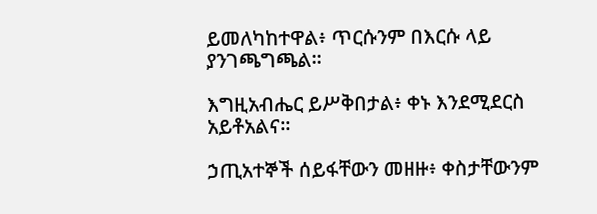ይመለካከተዋል፥ ጥርሱንም በእርሱ ላይ ያንገጫግጫል።

እግዚአብሔር ይሥቅበታል፥ ቀኑ እንደሚደርስ አይቶአልና።

ኃጢአተኞች ሰይፋቸውን መዘዙ፥ ቀስታቸውንም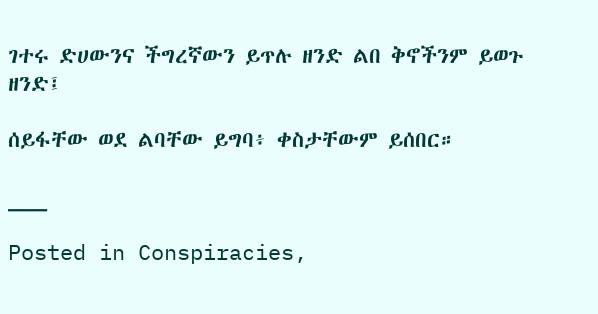ገተሩ ድሀውንና ችግረኛውን ይጥሉ ዘንድ ልበ ቅኖችንም ይወጉ ዘንድ፤

ሰይፋቸው ወደ ልባቸው ይግባ፥ ቀስታቸውም ይሰበር።

___

Posted in Conspiracies,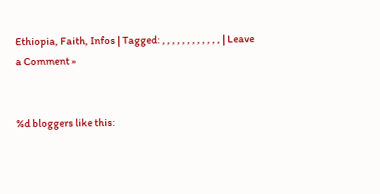Ethiopia, Faith, Infos | Tagged: , , , , , , , , , , , , | Leave a Comment »


%d bloggers like this: